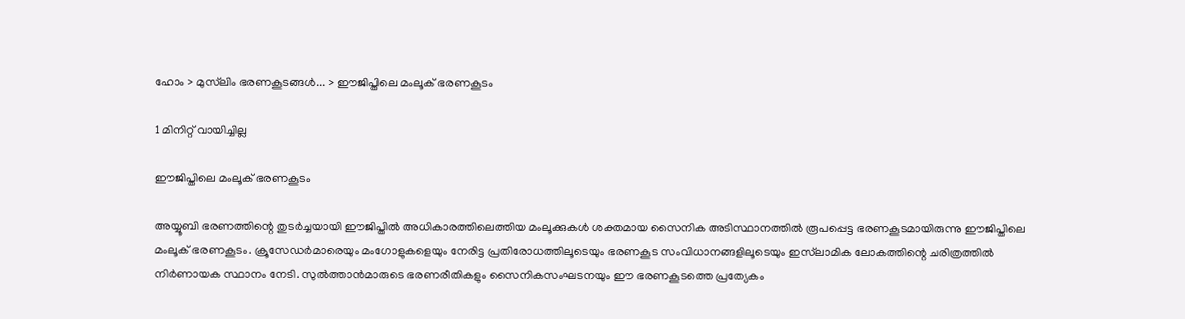ഹോം > മുസ്‌ലിം ഭരണകൂടങ്ങള്‍... > ഈജിപ്തിലെ മംലൂക് ഭരണകൂടം

1 മിനിറ്റ് വായിച്ചില്ല

ഈജിപ്തിലെ മംലൂക് ഭരണകൂടം

അയ്യൂബി ഭരണത്തിന്റെ തുടര്‍ച്ചയായി ഈജിപ്തില്‍ അധികാരത്തിലെത്തിയ മംലൂക്കുകള്‍ ശക്തമായ സൈനിക അടിസ്ഥാനത്തില്‍ രൂപപ്പെട്ട ഭരണകൂടമായിരുന്നു ഈജിപ്തിലെ മംലൂക് ഭരണകൂടം. ക്രൂസേഡര്‍മാരെയും മംഗോളുകളെയും നേരിട്ട പ്രതിരോധത്തിലൂടെയും ഭരണകൂട സംവിധാനങ്ങളിലൂടെയും ഇസ്‌ലാമിക ലോകത്തിന്റെ ചരിത്രത്തില്‍ നിര്‍ണായക സ്ഥാനം നേടി. സുല്‍ത്താന്‍മാരുടെ ഭരണരീതികളും സൈനികസംഘടനയും ഈ ഭരണകൂടത്തെ പ്രത്യേകം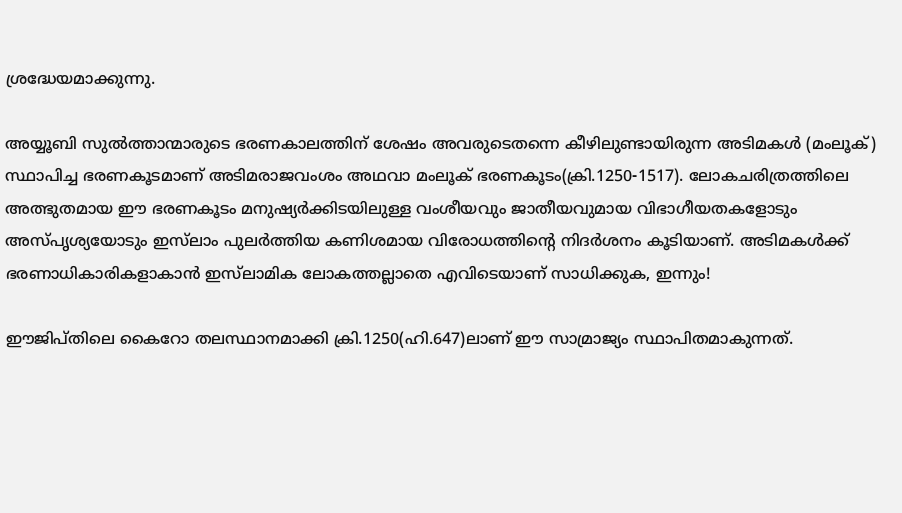ശ്രദ്ധേയമാക്കുന്നു.

അയ്യൂബി സുല്‍ത്താന്മാരുടെ ഭരണകാലത്തിന് ശേഷം അവരുടെതന്നെ കീഴിലുണ്ടായിരുന്ന അടിമകള്‍ (മംലൂക്) സ്ഥാപിച്ച ഭരണകൂടമാണ് അടിമരാജവംശം അഥവാ മംലൂക് ഭരണകൂടം(ക്രി.1250-1517). ലോകചരിത്രത്തിലെ അത്ഭുതമായ ഈ ഭരണകൂടം മനുഷ്യര്‍ക്കിടയിലുള്ള വംശീയവും ജാതീയവുമായ വിഭാഗീയതകളോടും അസ്പൃശ്യയോടും ഇസ്‌ലാം പുലര്‍ത്തിയ കണിശമായ വിരോധത്തിന്റെ നിദര്‍ശനം കൂടിയാണ്. അടിമകള്‍ക്ക് ഭരണാധികാരികളാകാന്‍ ഇസ്‌ലാമിക ലോകത്തല്ലാതെ എവിടെയാണ് സാധിക്കുക, ഇന്നും!

ഈജിപ്തിലെ കൈറോ തലസ്ഥാനമാക്കി ക്രി.1250(ഹി.647)ലാണ് ഈ സാമ്രാജ്യം സ്ഥാപിതമാകുന്നത്.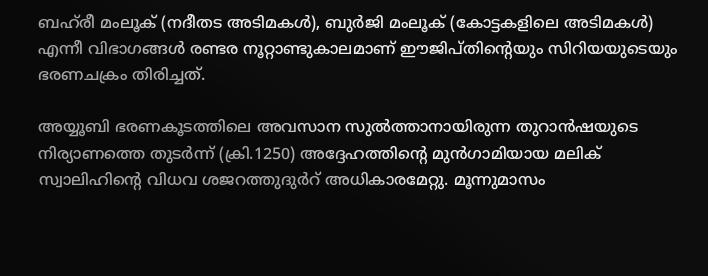ബഹ്‌രീ മംലൂക് (നദീതട അടിമകള്‍), ബുര്‍ജി മംലൂക് (കോട്ടകളിലെ അടിമകള്‍) എന്നീ വിഭാഗങ്ങള്‍ രണ്ടര നൂറ്റാണ്ടുകാലമാണ് ഈജിപ്തിന്റെയും സിറിയയുടെയും ഭരണചക്രം തിരിച്ചത്.

അയ്യൂബി ഭരണകൂടത്തിലെ അവസാന സുല്‍ത്താനായിരുന്ന തുറാന്‍ഷയുടെ നിര്യാണത്തെ തുടര്‍ന്ന് (ക്രി.1250) അദ്ദേഹത്തിന്റെ മുന്‍ഗാമിയായ മലിക് സ്വാലിഹിന്റെ വിധവ ശജറത്തുദുര്‍റ് അധികാരമേറ്റു. മൂന്നുമാസം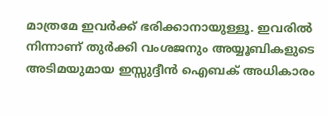മാത്രമേ ഇവര്‍ക്ക് ഭരിക്കാനായുള്ളൂ. ഇവരില്‍ നിന്നാണ് തുര്‍ക്കി വംശജനും അയ്യൂബികളുടെ അടിമയുമായ ഇസ്സുദ്ദീന്‍ ഐബക് അധികാരം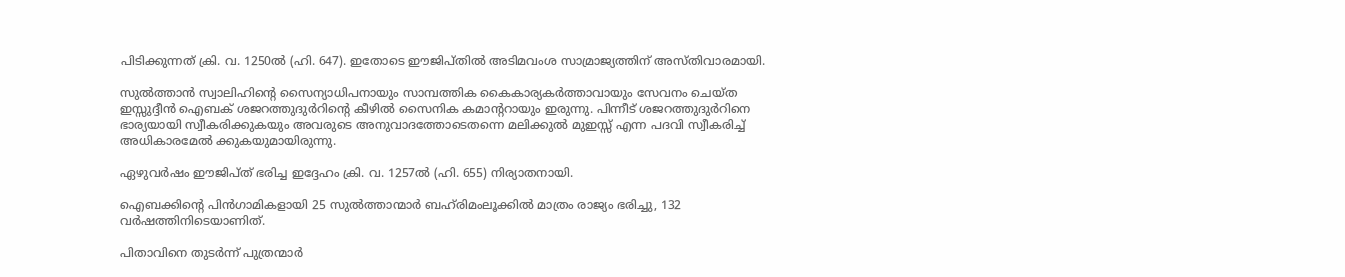പിടിക്കുന്നത് ക്രി. വ. 1250ല്‍ (ഹി. 647). ഇതോടെ ഈജിപ്തില്‍ അടിമവംശ സാമ്രാജ്യത്തിന് അസ്തിവാരമായി.

സുല്‍ത്താന്‍ സ്വാലിഹിന്റെ സൈന്യാധിപനായും സാമ്പത്തിക കൈകാര്യകര്‍ത്താവായും സേവനം ചെയ്ത ഇസ്സുദ്ദീന്‍ ഐബക് ശജറത്തുദുര്‍റിന്റെ കീഴില്‍ സൈനിക കമാന്ററായും ഇരുന്നു. പിന്നീട് ശജറത്തുദുര്‍റിനെ ഭാര്യയായി സ്വീകരിക്കുകയും അവരുടെ അനുവാദത്തോടെതന്നെ മലിക്കുല്‍ മുഇസ്സ് എന്ന പദവി സ്വീകരിച്ച് അധികാരമേല്‍ ക്കുകയുമായിരുന്നു.

ഏഴുവര്‍ഷം ഈജിപ്ത് ഭരിച്ച ഇദ്ദേഹം ക്രി. വ. 1257ല്‍ (ഹി. 655) നിര്യാതനായി.

ഐബക്കിന്റെ പിന്‍ഗാമികളായി 25 സുല്‍ത്താന്മാര്‍ ബഹ്‌രിമംലൂക്കില്‍ മാത്രം രാജ്യം ഭരിച്ചു, 132 വര്‍ഷത്തിനിടെയാണിത്.

പിതാവിനെ തുടര്‍ന്ന് പുത്രന്മാര്‍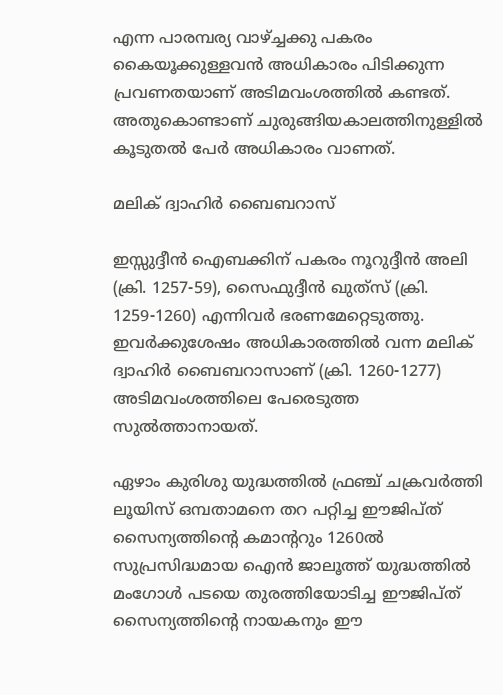എന്ന പാരമ്പര്യ വാഴ്ച്ചക്കു പകരം കൈയൂക്കുള്ളവന്‍ അധികാരം പിടിക്കുന്ന പ്രവണതയാണ് അടിമവംശത്തില്‍ കണ്ടത്. അതുകൊണ്ടാണ് ചുരുങ്ങിയകാലത്തിനുള്ളില്‍ കൂടുതല്‍ പേര്‍ അധികാരം വാണത്.

മലിക് ദ്വാഹിര്‍ ബൈബറാസ്

ഇസ്സുദ്ദീന്‍ ഐബക്കിന് പകരം നൂറുദ്ദീന്‍ അലി (ക്രി. 1257-59), സൈഫുദ്ദീന്‍ ഖുത്‌സ് (ക്രി. 1259-1260) എന്നിവര്‍ ഭരണമേറ്റെടുത്തു. ഇവര്‍ക്കുശേഷം അധികാരത്തില്‍ വന്ന മലിക് ദ്വാഹിര്‍ ബൈബറാസാണ് (ക്രി. 1260-1277) അടിമവംശത്തിലെ പേരെടുത്ത സുല്‍ത്താനായത്.

ഏഴാം കുരിശു യുദ്ധത്തില്‍ ഫ്രഞ്ച് ചക്രവര്‍ത്തി ലൂയിസ് ഒമ്പതാമനെ തറ പറ്റിച്ച ഈജിപ്ത് സൈന്യത്തിന്റെ കമാന്ററും 1260ല്‍ സുപ്രസിദ്ധമായ ഐന്‍ ജാലൂത്ത് യുദ്ധത്തില്‍ മംഗോള്‍ പടയെ തുരത്തിയോടിച്ച ഈജിപ്ത് സൈന്യത്തിന്റെ നായകനും ഈ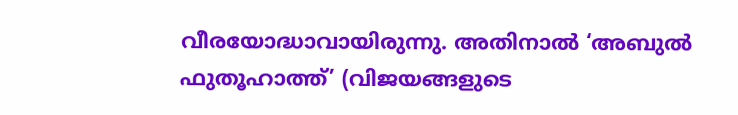വീരയോദ്ധാവായിരുന്നു. അതിനാല്‍ ‘അബുല്‍ ഫുതൂഹാത്ത്’ (വിജയങ്ങളുടെ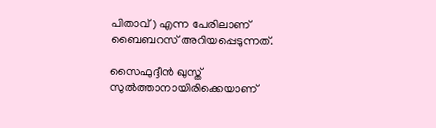പിതാവ്) എന്ന പേരിലാണ് ബൈബറസ് അറിയപ്പെടുന്നത്.

സൈഫുദ്ദീന്‍ ഖുസ്ത് സുല്‍ത്താനായിരിക്കെയാണ്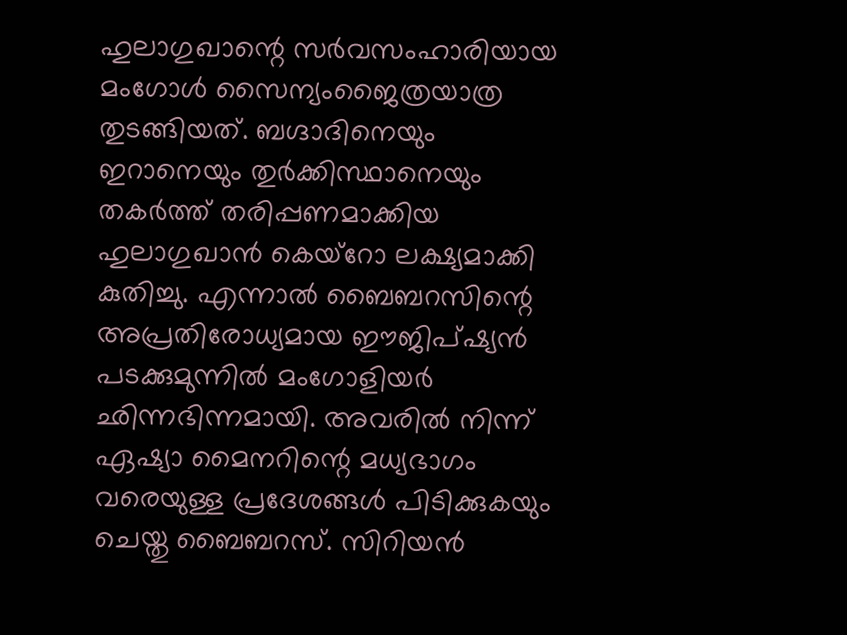ഹുലാഗുഖാന്റെ സര്‍വസംഹാരിയായ മംഗോള്‍ സൈന്യംജൈത്രയാത്ര തുടങ്ങിയത്. ബഗ്ദാദിനെയും ഇറാനെയും തുര്‍ക്കിസ്ഥാനെയും തകര്‍ത്ത് തരിപ്പണമാക്കിയ ഹുലാഗുഖാന്‍ കെയ്‌റോ ലക്ഷ്യമാക്കി കുതിച്ചു. എന്നാല്‍ ബൈബറസിന്റെ അപ്രതിരോധ്യമായ ഈജിപ്ഷ്യന്‍ പടക്കുമുന്നില്‍ മംഗോളിയര്‍ ഛിന്നഭിന്നമായി. അവരില്‍ നിന്ന് ഏഷ്യാ മൈനറിന്റെ മധ്യഭാഗം വരെയുള്ള പ്രദേശങ്ങള്‍ പിടിക്കുകയും ചെയ്തു ബൈബറസ്. സിറിയന്‍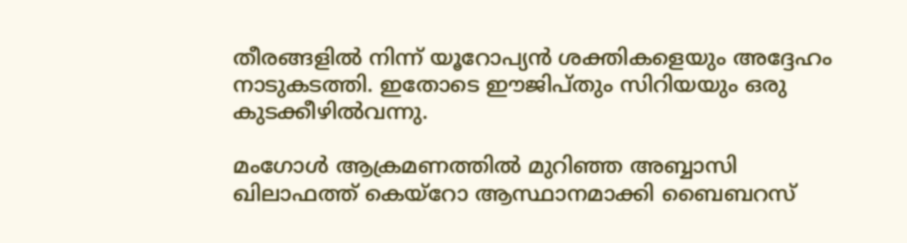തീരങ്ങളില്‍ നിന്ന് യൂറോപ്യന്‍ ശക്തികളെയും അദ്ദേഹം നാടുകടത്തി. ഇതോടെ ഈജിപ്തും സിറിയയും ഒരു കുടക്കീഴില്‍വന്നു.

മംഗോള്‍ ആക്രമണത്തില്‍ മുറിഞ്ഞ അബ്ബാസി ഖിലാഫത്ത് കെയ്‌റോ ആസ്ഥാനമാക്കി ബൈബറസ്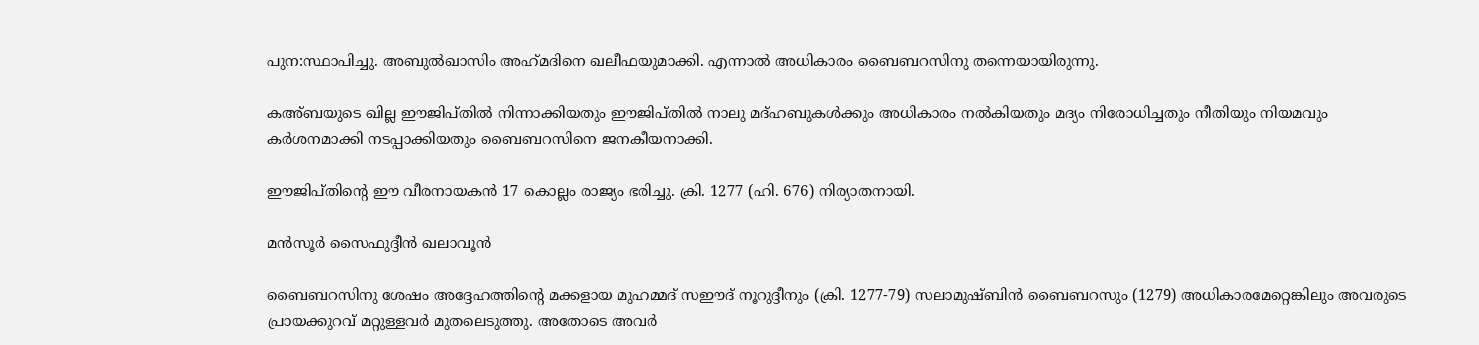പുന:സ്ഥാപിച്ചു. അബുല്‍ഖാസിം അഹ്‌മദിനെ ഖലീഫയുമാക്കി. എന്നാല്‍ അധികാരം ബൈബറസിനു തന്നെയായിരുന്നു.

കഅ്ബയുടെ ഖില്ല ഈജിപ്തില്‍ നിന്നാക്കിയതും ഈജിപ്തില്‍ നാലു മദ്ഹബുകള്‍ക്കും അധികാരം നല്‍കിയതും മദ്യം നിരോധിച്ചതും നീതിയും നിയമവും കര്‍ശനമാക്കി നടപ്പാക്കിയതും ബൈബറസിനെ ജനകീയനാക്കി.

ഈജിപ്തിന്റെ ഈ വീരനായകന്‍ 17 കൊല്ലം രാജ്യം ഭരിച്ചു. ക്രി. 1277 (ഹി. 676) നിര്യാതനായി.

മന്‍സൂര്‍ സൈഫുദ്ദീന്‍ ഖലാവൂന്‍

ബൈബറസിനു ശേഷം അദ്ദേഹത്തിന്റെ മക്കളായ മുഹമ്മദ് സഈദ് നൂറുദ്ദീനും (ക്രി. 1277-79) സലാമുഷ്ബിന്‍ ബൈബറസും (1279) അധികാരമേറ്റെങ്കിലും അവരുടെ പ്രായക്കുറവ് മറ്റുള്ളവര്‍ മുതലെടുത്തു. അതോടെ അവര്‍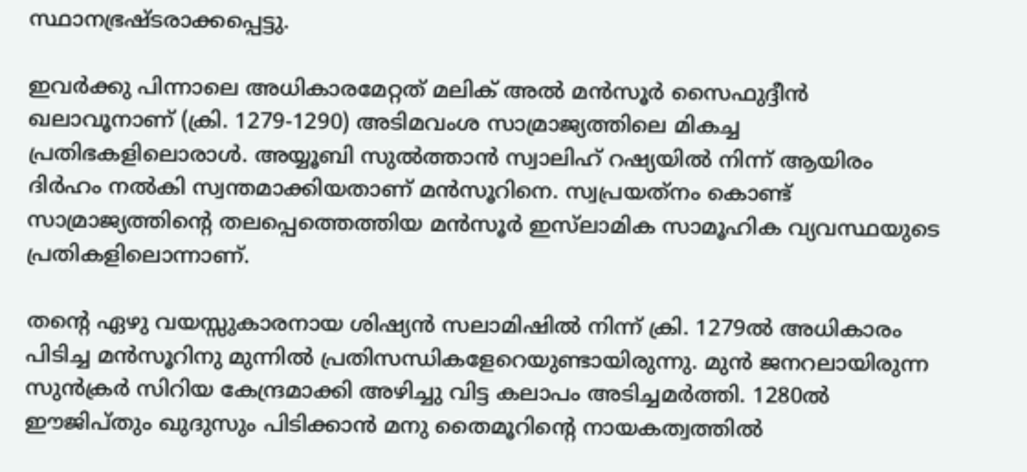സ്ഥാനഭ്രഷ്ടരാക്കപ്പെട്ടു.

ഇവര്‍ക്കു പിന്നാലെ അധികാരമേറ്റത് മലിക് അല്‍ മന്‍സൂര്‍ സൈഫുദ്ദീന്‍ ഖലാവൂനാണ് (ക്രി. 1279-1290) അടിമവംശ സാമ്രാജ്യത്തിലെ മികച്ച പ്രതിഭകളിലൊരാള്‍. അയ്യൂബി സുല്‍ത്താന്‍ സ്വാലിഹ് റഷ്യയില്‍ നിന്ന് ആയിരം ദിര്‍ഹം നല്‍കി സ്വന്തമാക്കിയതാണ് മന്‍സൂറിനെ. സ്വപ്രയത്‌നം കൊണ്ട് സാമ്രാജ്യത്തിന്റെ തലപ്പെത്തെത്തിയ മന്‍സൂര്‍ ഇസ്‌ലാമിക സാമൂഹിക വ്യവസ്ഥയുടെ പ്രതികളിലൊന്നാണ്.

തന്റെ ഏഴു വയസ്സുകാരനായ ശിഷ്യന്‍ സലാമിഷില്‍ നിന്ന് ക്രി. 1279ല്‍ അധികാരം പിടിച്ച മന്‍സൂറിനു മുന്നില്‍ പ്രതിസന്ധികളേറെയുണ്ടായിരുന്നു. മുന്‍ ജനറലായിരുന്ന സുന്‍ക്രര്‍ സിറിയ കേന്ദ്രമാക്കി അഴിച്ചു വിട്ട കലാപം അടിച്ചമര്‍ത്തി. 1280ല്‍ ഈജിപ്തും ഖുദുസും പിടിക്കാന്‍ മനു തൈമൂറിന്റെ നായകത്വത്തില്‍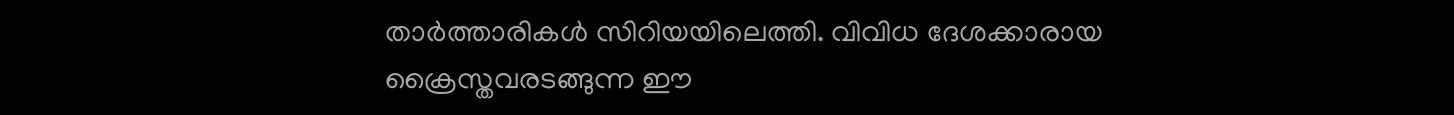താര്‍ത്താരികള്‍ സിറിയയിലെത്തി. വിവിധ ദേശക്കാരായ ക്രൈസ്തവരടങ്ങുന്ന ഈ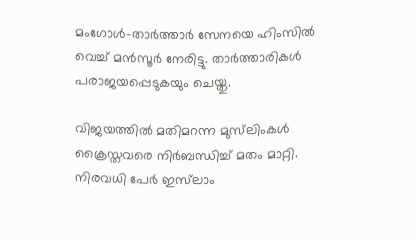മംഗോള്‍-താര്‍ത്താര്‍ സേനയെ ഹിംസില്‍ വെച്ച് മന്‍സൂര്‍ നേരിട്ടു. താര്‍ത്താരികള്‍ പരാജയപ്പെടുകയും ചെയ്തു.

വിജയത്തില്‍ മതിമറന്ന മുസ്‌ലിംകള്‍ ക്രൈസ്തവരെ നിര്‍ബന്ധിച്ച് മതം മാറ്റി. നിരവധി പേര്‍ ഇസ്‌ലാം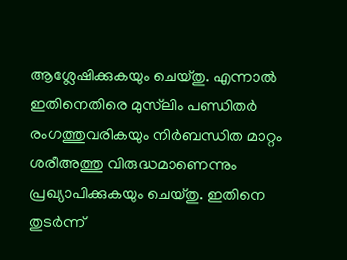ആശ്ലേഷിക്കുകയും ചെയ്തു. എന്നാല്‍ ഇതിനെതിരെ മുസ്‌ലിം പണ്ഡിതര്‍ രംഗത്തുവരികയും നിര്‍ബന്ധിത മാറ്റം ശരീഅത്തു വിരുദ്ധമാണെന്നും പ്രഖ്യാപിക്കുകയും ചെയ്തു. ഇതിനെ തുടര്‍ന്ന്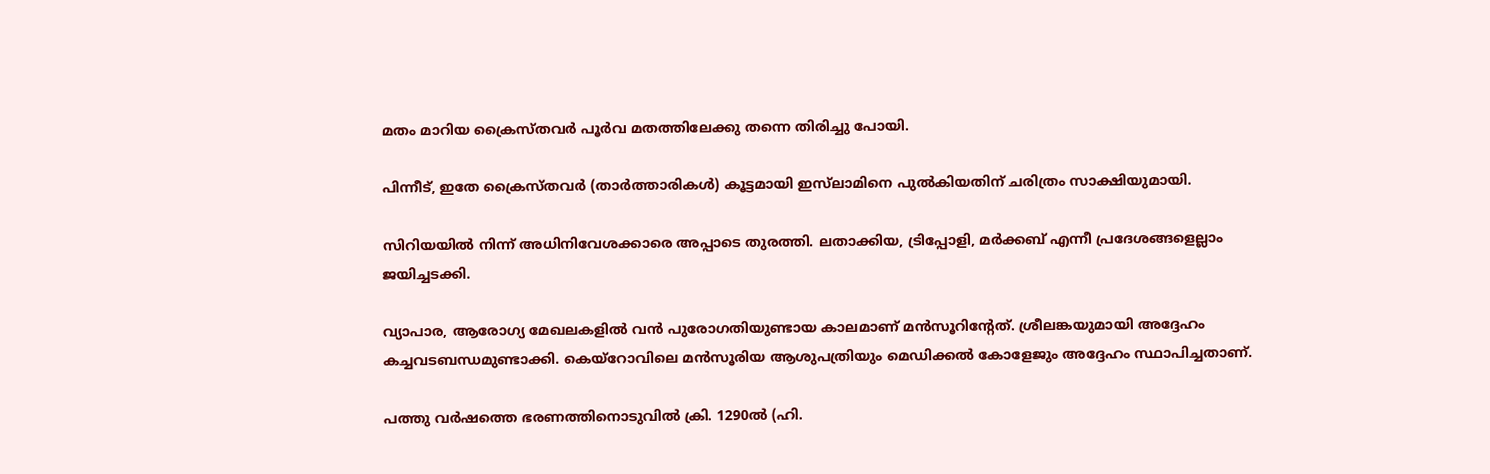മതം മാറിയ ക്രൈസ്തവര്‍ പൂര്‍വ മതത്തിലേക്കു തന്നെ തിരിച്ചു പോയി.

പിന്നീട്, ഇതേ ക്രൈസ്തവര്‍ (താര്‍ത്താരികള്‍) കൂട്ടമായി ഇസ്‌ലാമിനെ പുല്‍കിയതിന് ചരിത്രം സാക്ഷിയുമായി.

സിറിയയില്‍ നിന്ന് അധിനിവേശക്കാരെ അപ്പാടെ തുരത്തി. ലതാക്കിയ, ട്രിപ്പോളി, മര്‍ക്കബ് എന്നീ പ്രദേശങ്ങളെല്ലാം ജയിച്ചടക്കി.

വ്യാപാര, ആരോഗ്യ മേഖലകളില്‍ വന്‍ പുരോഗതിയുണ്ടായ കാലമാണ് മന്‍സൂറിന്റേത്. ശ്രീലങ്കയുമായി അദ്ദേഹം കച്ചവടബന്ധമുണ്ടാക്കി. കെയ്‌റോവിലെ മന്‍സൂരിയ ആശുപത്രിയും മെഡിക്കല്‍ കോളേജും അദ്ദേഹം സ്ഥാപിച്ചതാണ്.

പത്തു വര്‍ഷത്തെ ഭരണത്തിനൊടുവില്‍ ക്രി. 1290ല്‍ (ഹി.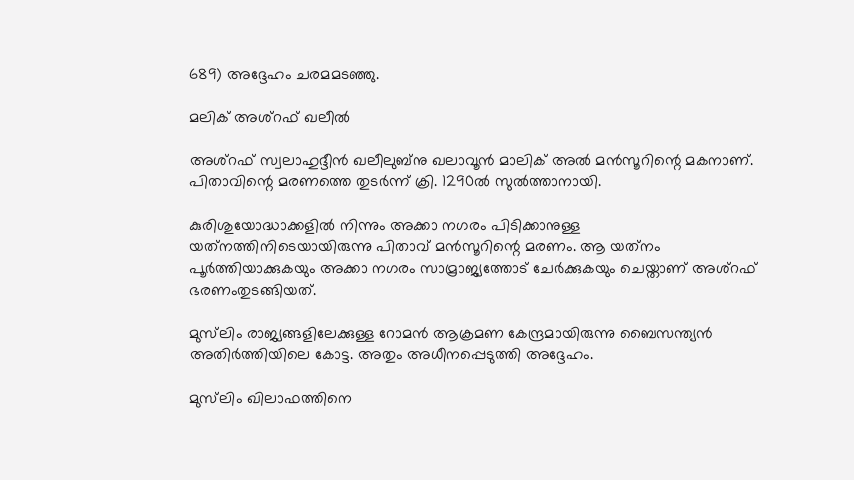689) അദ്ദേഹം ചരമമടഞ്ഞു.

മലിക് അശ്‌റഫ് ഖലീല്‍

അശ്‌റഫ് സ്വലാഹുദ്ദീന്‍ ഖലീലുബ്‌നു ഖലാവൂന്‍ മാലിക് അല്‍ മന്‍സൂറിന്റെ മകനാണ്. പിതാവിന്റെ മരണത്തെ തുടര്‍ന്ന് ക്രി. 1290ല്‍ സുല്‍ത്താനായി.

കുരിശുയോദ്ധാക്കളില്‍ നിന്നും അക്കാ നഗരം പിടിക്കാനുള്ള യത്‌നത്തിനിടെയായിരുന്നു പിതാവ് മന്‍സൂറിന്റെ മരണം. ആ യത്‌നം പൂര്‍ത്തിയാക്കുകയും അക്കാ നഗരം സാമ്രാജ്യത്തോട് ചേര്‍ക്കുകയും ചെയ്താണ് അശ്‌റഫ് ഭരണംതുടങ്ങിയത്.

മുസ്‌ലിം രാജ്യങ്ങളിലേക്കുള്ള റോമന്‍ ആക്രമണ കേന്ദ്രമായിരുന്നു ബൈസന്ത്യന്‍ അതിര്‍ത്തിയിലെ കോട്ട. അതും അധീനപ്പെടുത്തി അദ്ദേഹം.

മുസ്‌ലിം ഖിലാഫത്തിനെ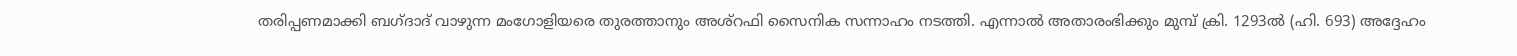തരിപ്പണമാക്കി ബഗ്ദാദ് വാഴുന്ന മംഗോളിയരെ തുരത്താനും അശ്‌റഫി സൈനിക സന്നാഹം നടത്തി. എന്നാല്‍ അതാരംഭിക്കും മുമ്പ് ക്രി. 1293ല്‍ (ഹി. 693) അദ്ദേഹം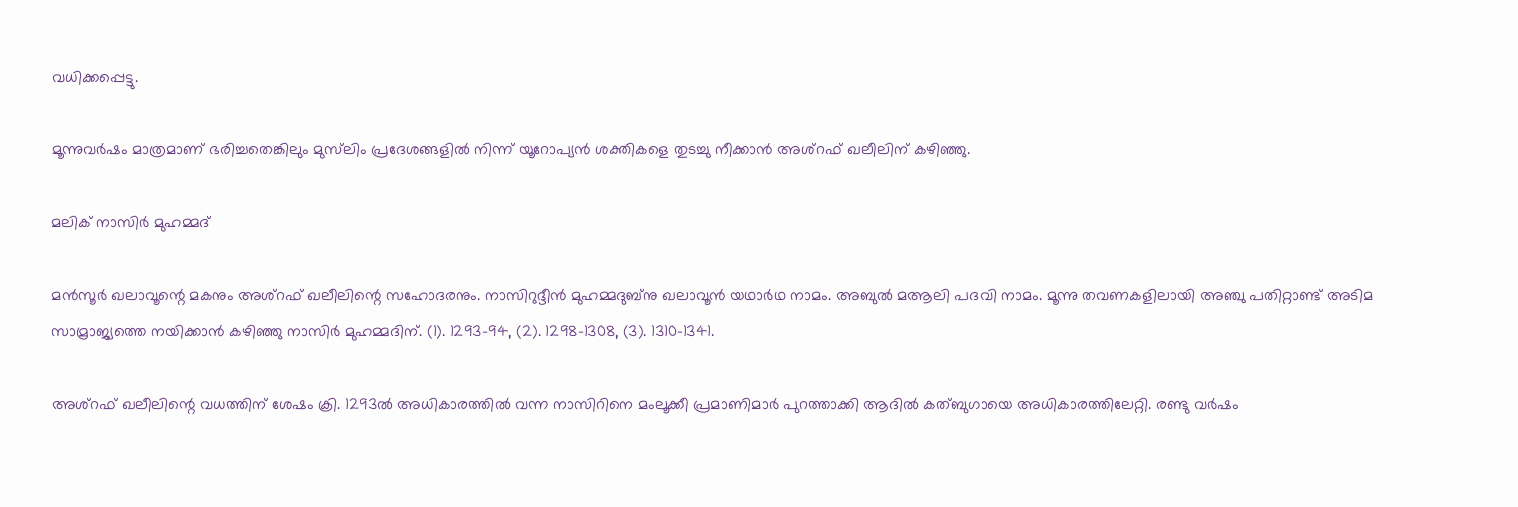വധിക്കപ്പെട്ടു.

മൂന്നുവര്‍ഷം മാത്രമാണ് ഭരിച്ചതെങ്കിലും മുസ്‌ലിം പ്രദേശങ്ങളില്‍ നിന്ന് യൂറോപ്യന്‍ ശക്തികളെ തുടച്ചു നീക്കാന്‍ അശ്‌റഫ് ഖലീലിന് കഴിഞ്ഞു.

മലിക് നാസിര്‍ മുഹമ്മദ്

മന്‍സൂര്‍ ഖലാവൂന്റെ മകനും അശ്‌റഫ് ഖലീലിന്റെ സഹോദരനും. നാസിറുദ്ദീന്‍ മുഹമ്മദുബ്‌നു ഖലാവൂന്‍ യഥാര്‍ഥ നാമം. അബുല്‍ മആലി പദവി നാമം. മൂന്നു തവണകളിലായി അഞ്ചു പതിറ്റാണ്ട് അടിമ സാമ്രാജ്യത്തെ നയിക്കാന്‍ കഴിഞ്ഞു നാസിര്‍ മുഹമ്മദിന്. (1). 1293-94, (2). 1298-1308, (3). 1310-1341.

അശ്‌റഫ് ഖലീലിന്റെ വധത്തിന് ശേഷം ക്രി. 1293ല്‍ അധികാരത്തില്‍ വന്ന നാസിറിനെ മംലൂക്കീ പ്രമാണിമാര്‍ പുറത്താക്കി ആദില്‍ കത്ബുഗായെ അധികാരത്തിലേറ്റി. രണ്ടു വര്‍ഷം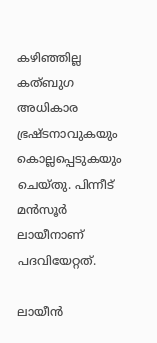കഴിഞ്ഞില്ല കത്ബുഗ അധികാര ഭ്രഷ്ടനാവുകയും കൊല്ലപ്പെടുകയും ചെയ്തു. പിന്നീട് മന്‍സൂര്‍ ലായീനാണ് പദവിയേറ്റത്.

ലായീന്‍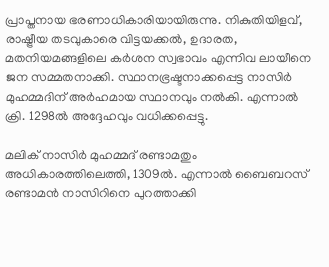പ്രാപ്തനായ ഭരണാധികാരിയായിരുന്നു. നികുതിയിളവ്, രാഷ്ട്രീയ തടവുകാരെ വിട്ടയക്കല്‍, ഉദാരത, മതനിയമങ്ങളിലെ കര്‍ശന സ്വഭാവം എന്നിവ ലായീനെ ജന സമ്മതനാക്കി. സ്ഥാനഭ്രഷ്ടനാക്കപ്പെട്ട നാസിര്‍ മുഹമ്മദിന് അര്‍ഹമായ സ്ഥാനവും നല്‍കി. എന്നാല്‍ ക്രി. 1298ല്‍ അദ്ദേഹവും വധിക്കപ്പെട്ടു.

മലിക് നാസിര്‍ മുഹമ്മദ് രണ്ടാമതും അധികാരത്തിലെത്തി, 1309ല്‍. എന്നാല്‍ ബൈബറസ് രണ്ടാമന്‍ നാസിറിനെ പുറത്താക്കി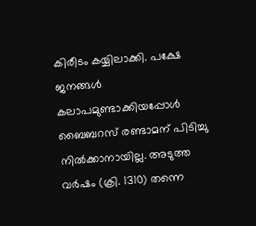കിരീടം കയ്യിലാക്കി. പക്ഷേ ജനങ്ങള്‍ കലാപമുണ്ടാക്കിയപ്പോള്‍ ബൈബറസ് രണ്ടാമന് പിടിച്ചു നില്‍ക്കാനായില്ല. അടുത്ത വര്‍ഷം (ക്രി. 1310) തന്നെ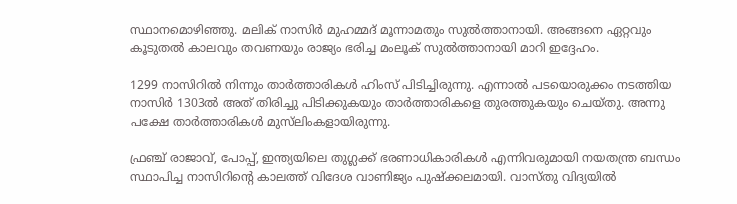സ്ഥാനമൊഴിഞ്ഞു. മലിക് നാസിര്‍ മുഹമ്മദ് മൂന്നാമതും സുല്‍ത്താനായി. അങ്ങനെ ഏറ്റവും കൂടുതല്‍ കാലവും തവണയും രാജ്യം ഭരിച്ച മംലൂക് സുല്‍ത്താനായി മാറി ഇദ്ദേഹം.

1299 നാസിറില്‍ നിന്നും താര്‍ത്താരികള്‍ ഹിംസ് പിടിച്ചിരുന്നു. എന്നാല്‍ പടയൊരുക്കം നടത്തിയ നാസിര്‍ 1303ല്‍ അത് തിരിച്ചു പിടിക്കുകയും താര്‍ത്താരികളെ തുരത്തുകയും ചെയ്തു. അന്നു പക്ഷേ താര്‍ത്താരികള്‍ മുസ്‌ലിംകളായിരുന്നു.

ഫ്രഞ്ച് രാജാവ്, പോപ്പ്, ഇന്ത്യയിലെ തുഗ്ലക്ക് ഭരണാധികാരികള്‍ എന്നിവരുമായി നയതന്ത്ര ബന്ധം സ്ഥാപിച്ച നാസിറിന്റെ കാലത്ത് വിദേശ വാണിജ്യം പുഷ്‌ക്കലമായി. വാസ്തു വിദ്യയില്‍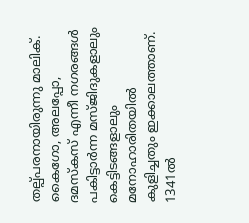തല്പ്പരനായിരുന്നു മാലിക്. കൈഗോ, അലപ്പോ, ദമസ്‌കസ് എന്നീ നഗരങ്ങള്‍ പകിട്ടാര്‍ന്ന മസ്ജിദുകളാലും കെട്ടിടങ്ങളാലും മനോഹാരിതയില്‍ കുളിച്ചതും ഇക്കാലത്താണ്. 1341ല്‍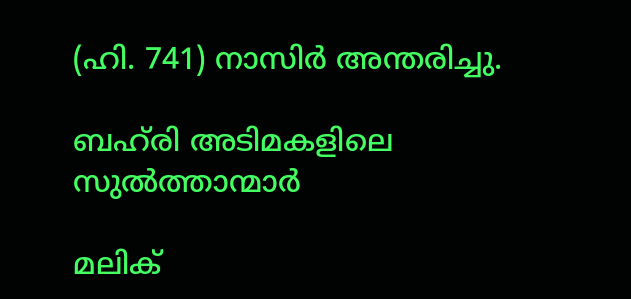(ഹി. 741) നാസിര്‍ അന്തരിച്ചു.

ബഹ്‌രി അടിമകളിലെ സുല്‍ത്താന്മാര്‍

മലിക്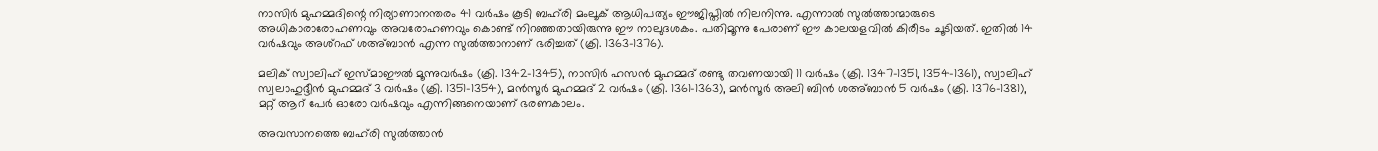നാസിര്‍ മുഹമ്മദിന്റെ നിര്യാണാനന്തരം 41 വര്‍ഷം കൂടി ബഹ്‌രി മംലൂക് ആധിപത്യം ഈജിപ്തില്‍ നിലനിന്നു. എന്നാല്‍ സുല്‍ത്താന്മാരുടെ അധികാരാരോഹണവും അവരോഹണവും കൊണ്ട് നിറഞ്ഞതായിരുന്നു ഈ നാലുദശകം. പതിമൂന്നു പേരാണ് ഈ കാലയളവില്‍ കിരീടം ചൂടിയത്. ഇതില്‍ 14 വര്‍ഷവും അശ്‌റഫ് ശഅ്ബാന്‍ എന്ന സുല്‍ത്താനാണ് ഭരിച്ചത് (ക്രി. 1363-1376).

മലിക് സ്വാലിഹ് ഇസ്മാഈല്‍ മൂന്നുവര്‍ഷം (ക്രി. 1342-1345), നാസിര്‍ ഹസന്‍ മുഹമ്മദ് രണ്ടു തവണയായി 11 വര്‍ഷം (ക്രി. 1347-1351, 1354-1361), സ്വാലിഹ് സ്വലാഹുദ്ദീന്‍ മുഹമ്മദ് 3 വര്‍ഷം (ക്രി. 1351-1354), മന്‍സൂര്‍ മുഹമ്മദ് 2 വര്‍ഷം (ക്രി. 1361-1363), മന്‍സൂര്‍ അലി ബിന്‍ ശഅ്ബാന്‍ 5 വര്‍ഷം (ക്രി. 1376-1381), മറ്റ് ആറ് പേര്‍ ഓരോ വര്‍ഷവും എന്നിങ്ങനെയാണ് ഭരണകാലം.

അവസാനത്തെ ബഹ്‌രി സുല്‍ത്താന്‍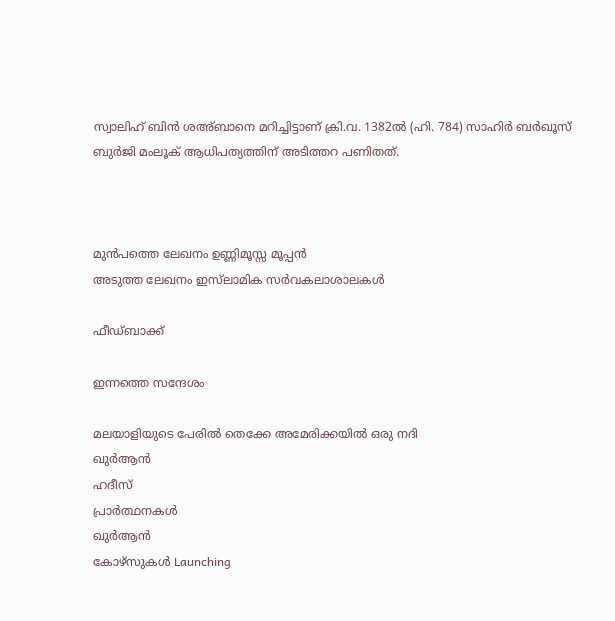സ്വാലിഹ് ബിന്‍ ശഅ്ബാനെ മറിച്ചിട്ടാണ് ക്രി.വ. 1382ല്‍ (ഹി. 784) സാഹിര്‍ ബര്‍ഖൂസ് ബുര്‍ജി മംലൂക് ആധിപത്യത്തിന് അടിത്തറ പണിതത്.



മുൻപത്തെ ലേഖനം ഉണ്ണിമൂസ്സ മൂപ്പന്‍
അടുത്ത ലേഖനം ഇസ്‌ലാമിക സര്‍വകലാശാലകള്‍

ഫീഡ്ബാക്ക്

ഇന്നത്തെ സന്ദേശം

മലയാളിയുടെ പേരിൽ തെക്കേ അമേരിക്കയിൽ ഒരു നദി
ഖുർആൻ
ഹദീസ്
പ്രാർത്ഥനകൾ
ഖുർആൻ
കോഴ്സുകൾ Launching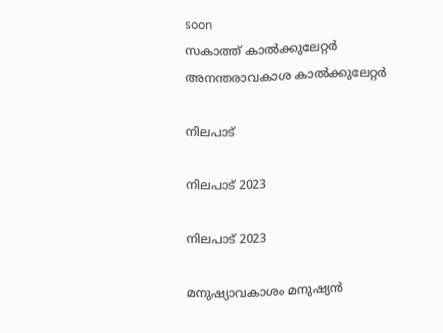soon
സകാത്ത് കാൽക്കുലേറ്റർ
അനന്തരാവകാശ കാൽക്കുലേറ്റർ

നിലപാട്

നിലപാട് 2023

നിലപാട് 2023

മനുഷ്യാവകാശം മനുഷ്യന്‍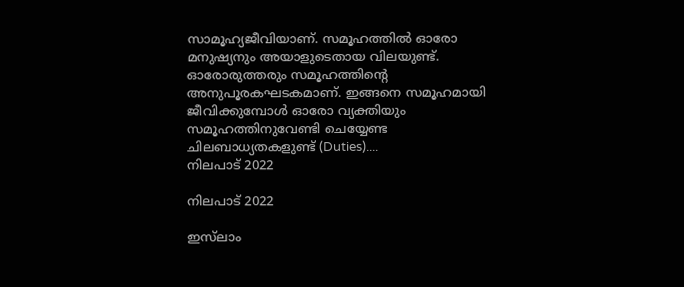സാമൂഹ്യജീവിയാണ്. സമൂഹത്തില്‍ ഓരോ മനുഷ്യനും അയാളുടെതായ വിലയുണ്ട്. ഓരോരുത്തരും സമൂഹത്തിന്റെ അനുപൂരകഘടകമാണ്. ഇങ്ങനെ സമൂഹമായി ജീവിക്കുമ്പോള്‍ ഓരോ വ്യക്തിയും സമൂഹത്തിനുവേണ്ടി ചെയ്യേണ്ട ചിലബാധ്യതകളുണ്ട് (Duties)....
നിലപാട് 2022

നിലപാട് 2022

ഇസ്‌ലാം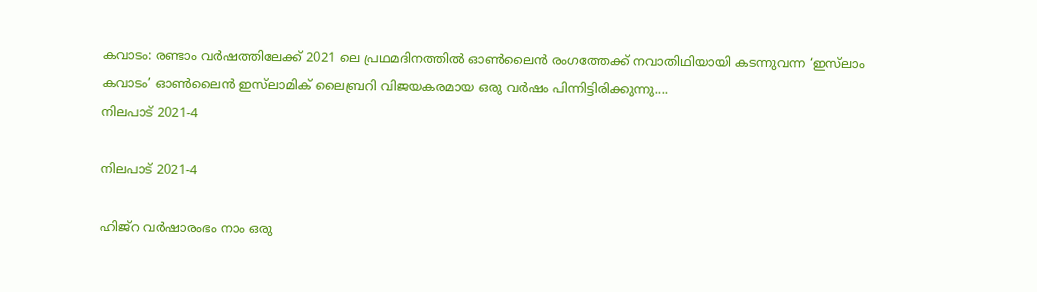കവാടം: രണ്ടാം വര്‍ഷത്തിലേക്ക് 2021 ലെ പ്രഥമദിനത്തില്‍ ഓണ്‍ലൈന്‍ രംഗത്തേക്ക് നവാതിഥിയായി കടന്നുവന്ന ‘ഇസ്‌ലാം കവാടം’ ഓണ്‍ലൈന്‍ ഇസ്‌ലാമിക് ലൈബ്രറി വിജയകരമായ ഒരു വര്‍ഷം പിന്നിട്ടിരിക്കുന്നു....
നിലപാട് 2021-4

നിലപാട് 2021-4

ഹിജ്‌റ വര്‍ഷാരംഭം നാം ഒരു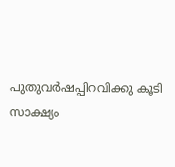പുതുവര്‍ഷപ്പിറവിക്കു കൂടി സാക്ഷ്യം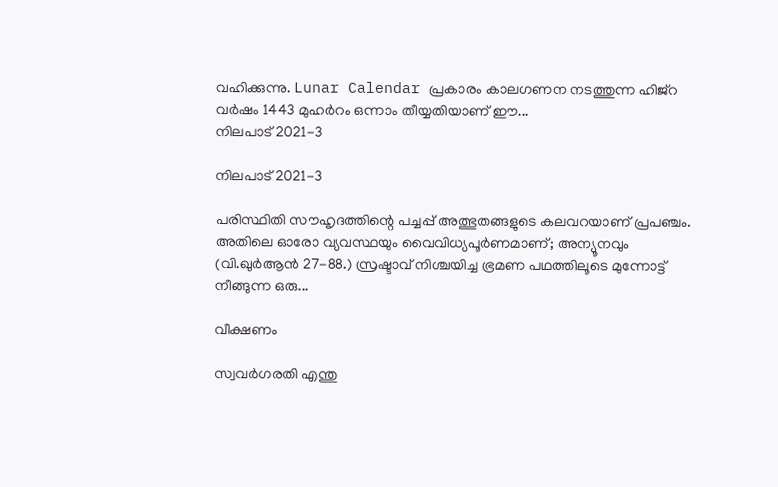വഹിക്കുന്നു. Lunar Calendar പ്രകാരം കാലഗണന നടത്തുന്ന ഹിജ്‌റ വര്‍ഷം 1443 മുഹര്‍റം ഒന്നാം തീയ്യതിയാണ് ഈ...
നിലപാട് 2021-3

നിലപാട് 2021-3

പരിസ്ഥിതി സൗഹൃദത്തിന്റെ പച്ചപ്പ് അത്ഭുതങ്ങളുടെ കലവറയാണ് പ്രപഞ്ചം. അതിലെ ഓരോ വ്യവസ്ഥയും വൈവിധ്യപൂര്‍ണമാണ്; അന്യൂനവും (വി.ഖുര്‍ആന്‍ 27-88.) സ്രഷ്ടാവ് നിശ്ചയിച്ച ഭ്രമണ പഥത്തിലൂടെ മുന്നോട്ട് നീങ്ങുന്ന ഒരു...

വീക്ഷണം

സ്വവര്‍ഗരതി എന്തു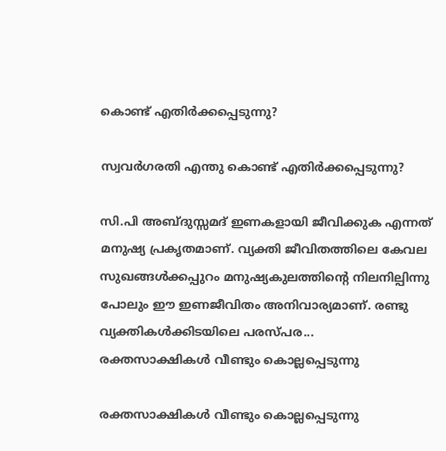കൊണ്ട് എതിര്‍ക്കപ്പെടുന്നു?

സ്വവര്‍ഗരതി എന്തു കൊണ്ട് എതിര്‍ക്കപ്പെടുന്നു?

സി.പി അബ്ദുസ്സമദ് ഇണകളായി ജീവിക്കുക എന്നത് മനുഷ്യ പ്രകൃതമാണ്. വ്യക്തി ജീവിതത്തിലെ കേവല സുഖങ്ങള്‍ക്കപ്പുറം മനുഷ്യകുലത്തിന്റെ നിലനില്പിന്നു പോലും ഈ ഇണജീവിതം അനിവാര്യമാണ്. രണ്ടു വ്യക്തികള്‍ക്കിടയിലെ പരസ്പര...
രക്തസാക്ഷികള്‍ വീണ്ടും കൊല്ലപ്പെടുന്നു

രക്തസാക്ഷികള്‍ വീണ്ടും കൊല്ലപ്പെടുന്നു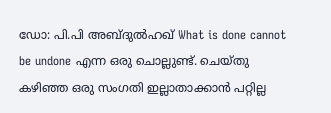ഡോ: പി.പി അബ്ദുല്‍ഹഖ് What is done cannot be undone എന്ന ഒരു ചൊല്ലുണ്ട്. ചെയ്തു കഴിഞ്ഞ ഒരു സംഗതി ഇല്ലാതാക്കാന്‍ പറ്റില്ല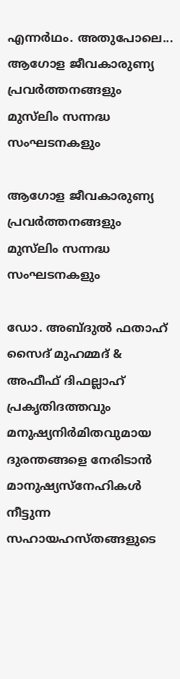എന്നര്‍ഥം. അതുപോലെ...
ആഗോള ജീവകാരുണ്യ പ്രവര്‍ത്തനങ്ങളും മുസ്‌ലിം സന്നദ്ധ സംഘടനകളും

ആഗോള ജീവകാരുണ്യ പ്രവര്‍ത്തനങ്ങളും മുസ്‌ലിം സന്നദ്ധ സംഘടനകളും

ഡോ. അബ്ദുല്‍ ഫതാഹ് സൈദ് മുഹമ്മദ് & അഫീഫ് ദിഫല്ലാഹ് പ്രകൃതിദത്തവും മനുഷ്യനിര്‍മിതവുമായ ദുരന്തങ്ങളെ നേരിടാന്‍ മാനുഷ്യസ്‌നേഹികള്‍ നീട്ടുന്ന സഹായഹസ്തങ്ങളുടെ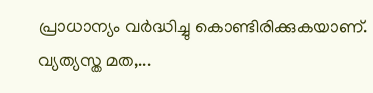പ്രാധാന്യം വര്‍ദ്ധിച്ചു കൊണ്ടിരിക്കുകയാണ്. വ്യത്യസ്ത മത,...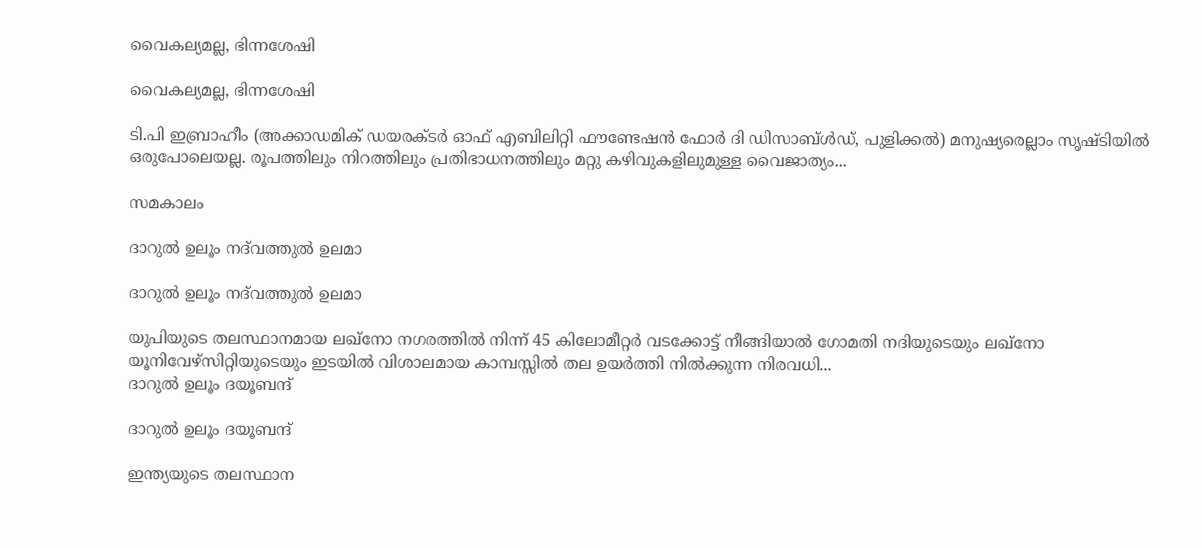വൈകല്യമല്ല, ഭിന്നശേഷി

വൈകല്യമല്ല, ഭിന്നശേഷി

ടി.പി ഇബ്രാഹീം (അക്കാഡമിക് ഡയരക്ടര്‍ ഓഫ് എബിലിറ്റി ഫൗണ്ടേഷന്‍ ഫോര്‍ ദി ഡിസാബ്ള്‍ഡ്, പുളിക്കല്‍) മനുഷ്യരെല്ലാം സൃഷ്ടിയില്‍ ഒരുപോലെയല്ല. രൂപത്തിലും നിറത്തിലും പ്രതിഭാധനത്തിലും മറ്റു കഴിവുകളിലുമുള്ള വൈജാത്യം...

സമകാലം

ദാറുല്‍ ഉലൂം നദ്‌വത്തുല്‍ ഉലമാ

ദാറുല്‍ ഉലൂം നദ്‌വത്തുല്‍ ഉലമാ

യുപിയുടെ തലസ്ഥാനമായ ലഖ്‌നോ നഗരത്തില്‍ നിന്ന് 45 കിലോമീറ്റര്‍ വടക്കോട്ട് നീങ്ങിയാല്‍ ഗോമതി നദിയുടെയും ലഖ്‌നോ യൂനിവേഴ്‌സിറ്റിയുടെയും ഇടയില്‍ വിശാലമായ കാമ്പസ്സില്‍ തല ഉയര്‍ത്തി നില്‍ക്കുന്ന നിരവധി...
ദാറുല്‍ ഉലൂം ദയൂബന്ദ്

ദാറുല്‍ ഉലൂം ദയൂബന്ദ്

ഇന്ത്യയുടെ തലസ്ഥാന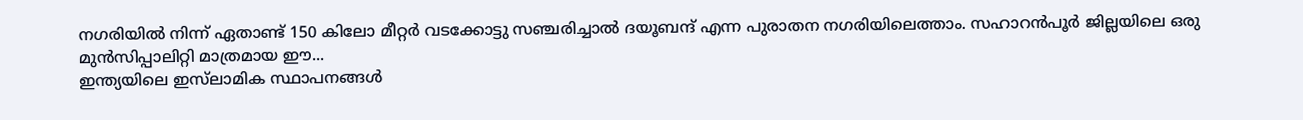നഗരിയില്‍ നിന്ന് ഏതാണ്ട് 150 കിലോ മീറ്റര്‍ വടക്കോട്ടു സഞ്ചരിച്ചാല്‍ ദയൂബന്ദ് എന്ന പുരാതന നഗരിയിലെത്താം. സഹാറന്‍പൂര്‍ ജില്ലയിലെ ഒരു മുന്‍സിപ്പാലിറ്റി മാത്രമായ ഈ...
ഇന്ത്യയിലെ ഇസ്‌ലാമിക സ്ഥാപനങ്ങള്‍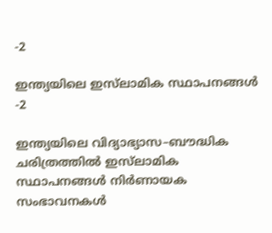-2

ഇന്ത്യയിലെ ഇസ്‌ലാമിക സ്ഥാപനങ്ങള്‍ -2

ഇന്ത്യയിലെ വിദ്യാഭ്യാസ–ബൗദ്ധിക ചരിത്രത്തില്‍ ഇസ്‌ലാമിക സ്ഥാപനങ്ങള്‍ നിര്‍ണായക സംഭാവനകള്‍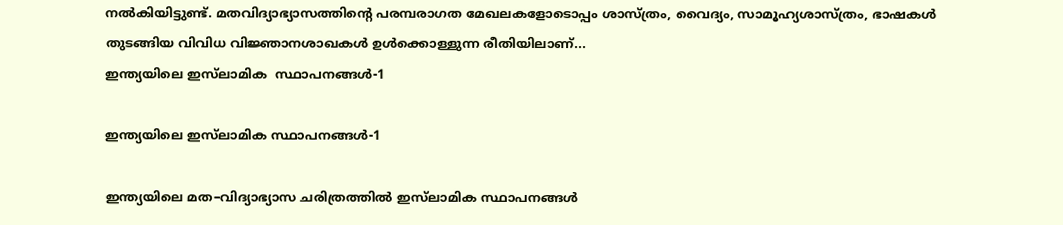നല്‍കിയിട്ടുണ്ട്. മതവിദ്യാഭ്യാസത്തിന്റെ പരമ്പരാഗത മേഖലകളോടൊപ്പം ശാസ്ത്രം, വൈദ്യം, സാമൂഹ്യശാസ്ത്രം, ഭാഷകള്‍ തുടങ്ങിയ വിവിധ വിജ്ഞാനശാഖകള്‍ ഉള്‍ക്കൊള്ളുന്ന രീതിയിലാണ്...
ഇന്ത്യയിലെ ഇസ്‌ലാമിക  സ്ഥാപനങ്ങള്‍-1

ഇന്ത്യയിലെ ഇസ്‌ലാമിക സ്ഥാപനങ്ങള്‍-1

ഇന്ത്യയിലെ മത–വിദ്യാഭ്യാസ ചരിത്രത്തില്‍ ഇസ്‌ലാമിക സ്ഥാപനങ്ങള്‍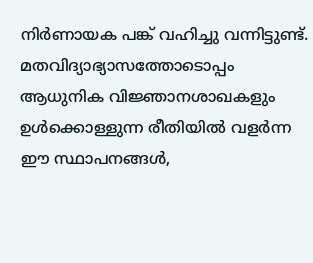നിര്‍ണായക പങ്ക് വഹിച്ചു വന്നിട്ടുണ്ട്. മതവിദ്യാഭ്യാസത്തോടൊപ്പം ആധുനിക വിജ്ഞാനശാഖകളും ഉള്‍ക്കൊള്ളുന്ന രീതിയില്‍ വളര്‍ന്ന ഈ സ്ഥാപനങ്ങള്‍,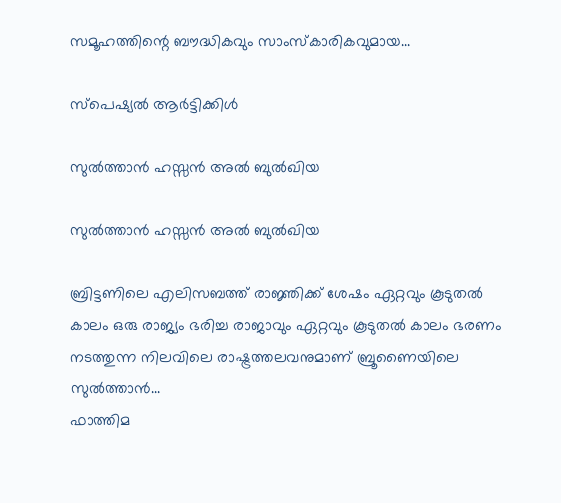സമൂഹത്തിന്റെ ബൗദ്ധികവും സാംസ്‌കാരികവുമായ...

സ്പെഷ്യൽ ആർട്ടിക്കിൾ

സുല്‍ത്താന്‍ ഹസ്സന്‍ അല്‍ ബുല്‍ഖിയ

സുല്‍ത്താന്‍ ഹസ്സന്‍ അല്‍ ബുല്‍ഖിയ

ബ്രിട്ടണിലെ എലിസബത്ത് രാജ്ഞിക്ക് ശേഷം ഏറ്റവും കൂടുതല്‍ കാലം ഒരു രാജ്യം ഭരിച്ച രാജാവും ഏറ്റവും കൂടുതല്‍ കാലം ഭരണം നടത്തുന്ന നിലവിലെ രാഷ്ട്രത്തലവനുമാണ് ബ്രൂണൈയിലെ സുല്‍ത്താന്‍...
ഫാത്തിമ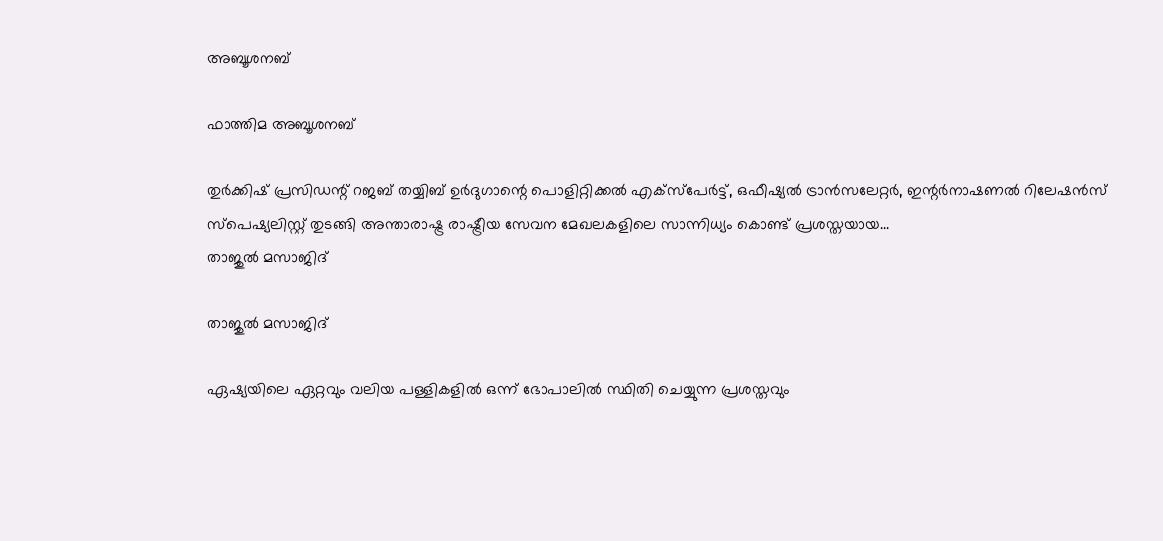അബൂശനബ്

ഫാത്തിമ അബൂശനബ്

തുര്‍ക്കിഷ് പ്രസിഡന്റ് റജബ് തയ്യിബ് ഉര്‍ദുഗാന്റെ പൊളിറ്റിക്കല്‍ എക്‌സ്‌പേര്‍ട്ട്, ഒഫീഷ്യല്‍ ട്രാന്‍സലേറ്റര്‍, ഇന്റര്‍നാഷണല്‍ റിലേഷന്‍സ് സ്‌പെഷ്യലിസ്റ്റ് തുടങ്ങി അന്താരാഷ്ട്ര രാഷ്ട്രീയ സേവന മേഖലകളിലെ സാന്നിധ്യം കൊണ്ട് പ്രശസ്തയായ...
താജുല്‍ മസാജിദ്

താജുല്‍ മസാജിദ്

ഏഷ്യയിലെ ഏറ്റവും വലിയ പള്ളികളില്‍ ഒന്ന് ഭോപാലില്‍ സ്ഥിതി ചെയ്യുന്ന പ്രശസ്തവും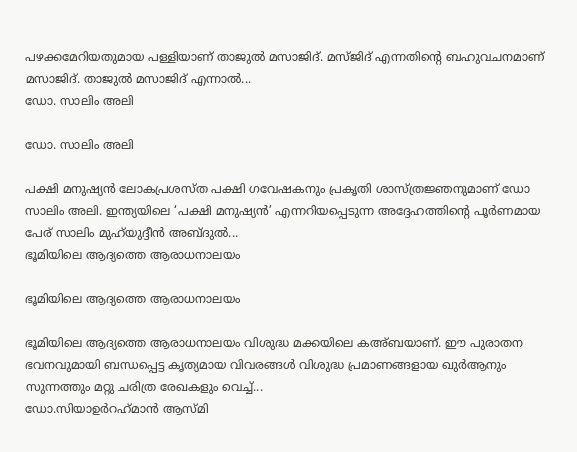പഴക്കമേറിയതുമായ പള്ളിയാണ് താജുല്‍ മസാജിദ്. മസ്ജിദ് എന്നതിന്റെ ബഹുവചനമാണ് മസാജിദ്. താജുല്‍ മസാജിദ് എന്നാല്‍...
ഡോ. സാലിം അലി

ഡോ. സാലിം അലി

പക്ഷി മനുഷ്യന്‍ ലോകപ്രശസ്ത പക്ഷി ഗവേഷകനും പ്രകൃതി ശാസ്ത്രജ്ഞനുമാണ് ഡോ സാലിം അലി. ഇന്ത്യയിലെ ‘പക്ഷി മനുഷ്യന്‍’ എന്നറിയപ്പെടുന്ന അദ്ദേഹത്തിന്റെ പൂര്‍ണമായ പേര് സാലിം മുഹ്‌യുദ്ദീന്‍ അബ്ദുല്‍...
ഭൂമിയിലെ ആദ്യത്തെ ആരാധനാലയം

ഭൂമിയിലെ ആദ്യത്തെ ആരാധനാലയം

ഭൂമിയിലെ ആദ്യത്തെ ആരാധനാലയം വിശുദ്ധ മക്കയിലെ കഅ്ബയാണ്. ഈ പുരാതന ഭവനവുമായി ബന്ധപ്പെട്ട കൃത്യമായ വിവരങ്ങള്‍ വിശുദ്ധ പ്രമാണങ്ങളായ ഖുര്‍ആനും സുന്നത്തും മറ്റു ചരിത്ര രേഖകളും വെച്ച്...
ഡോ.സിയാഉര്‍റഹ്‌മാന്‍ ആസ്മി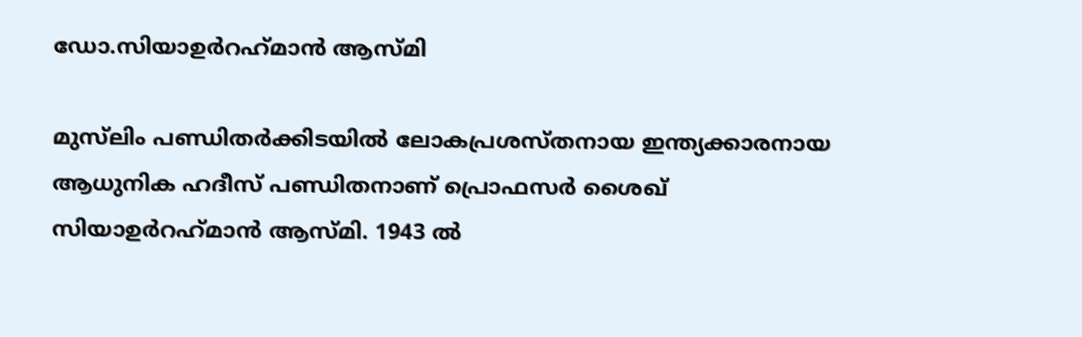ഡോ.സിയാഉര്‍റഹ്‌മാന്‍ ആസ്മി

മുസ്‌ലിം പണ്ഡിതര്‍ക്കിടയില്‍ ലോകപ്രശസ്തനായ ഇന്ത്യക്കാരനായ ആധുനിക ഹദീസ് പണ്ഡിതനാണ് പ്രൊഫസര്‍ ശൈഖ് സിയാഉര്‍റഹ്‌മാന്‍ ആസ്മി. 1943 ല്‍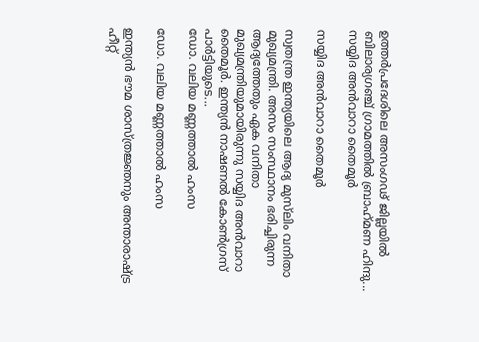ഉത്തര്‍പ്രദേശിലെ അസംഗഢ് ജില്ലയില്‍ ബിലാര്യഗഞ്ച് ഗ്രാമത്തില്‍ ബ്രാഹ്‌മണ ഹിന്ദു...
സയ്യിദ അന്‍വാറാ തൈമൂര്‍

സയ്യിദ അന്‍വാറാ തൈമൂര്‍

സ്വതന്ത്ര ഇന്ത്യയിലെ ആദ്യ മുസ്‌ലിം വനിതാ മുഖ്യമന്ത്രി. അസം സംസ്ഥാനം ഭരിച്ചിരുന്ന ആദ്യത്തേതും ഏക വനിതാ മുഖ്യമന്ത്രിയുമായിരുന്നു സയ്യിദ അന്‍വാറാ തൈമൂര്‍. ഇന്ത്യന്‍ നാഷണല്‍ കോണ്‍ഗ്രസ് പാര്‍ട്ടിയുടെ...
ഡോ. വലിയ മണ്ണത്താല്‍ ഹംസ

ഡോ. വലിയ മണ്ണത്താല്‍ ഹംസ

ഇന്ത്യന്‍ ഭൗമ ശാസ്ത്രജ്ഞനും അന്താരാഷ്ട്ര ഹീറ്റ്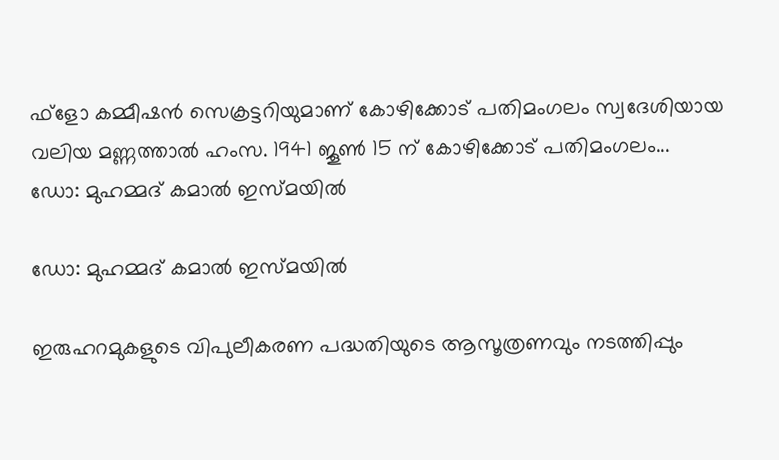ഫ്‌ളോ കമ്മീഷന്‍ സെക്രട്ടറിയുമാണ് കോഴിക്കോട് പതിമംഗലം സ്വദേശിയായ വലിയ മണ്ണത്താല്‍ ഹംസ. 1941 ജൂണ്‍ 15 ന് കോഴിക്കോട് പതിമംഗലം...
ഡോ: മുഹമ്മദ് കമാല്‍ ഇസ്മയില്‍

ഡോ: മുഹമ്മദ് കമാല്‍ ഇസ്മയില്‍

ഇരുഹറമുകളുടെ വിപുലീകരണ പദ്ധതിയുടെ ആസൂത്രണവും നടത്തിപ്പും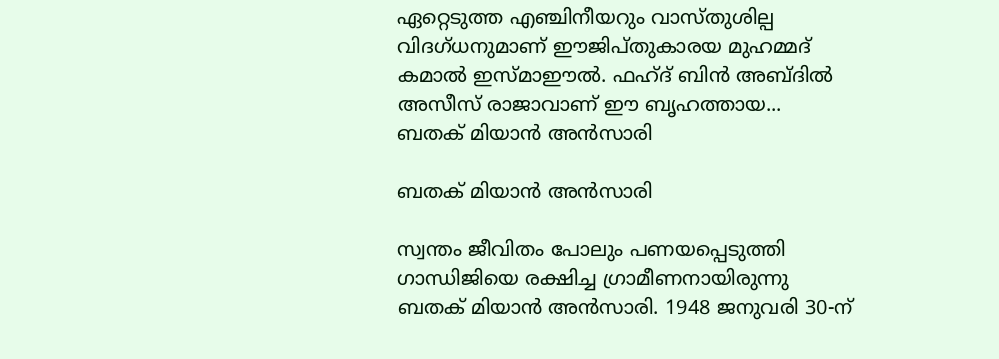ഏറ്റെടുത്ത എഞ്ചിനീയറും വാസ്തുശില്പ വിദഗ്ധനുമാണ് ഈജിപ്തുകാരയ മുഹമ്മദ് കമാല്‍ ഇസ്മാഈല്‍. ഫഹ്ദ് ബിന്‍ അബ്ദില്‍ അസീസ് രാജാവാണ് ഈ ബൃഹത്തായ...
ബതക് മിയാന്‍ അന്‍സാരി

ബതക് മിയാന്‍ അന്‍സാരി

സ്വന്തം ജീവിതം പോലും പണയപ്പെടുത്തി ഗാന്ധിജിയെ രക്ഷിച്ച ഗ്രാമീണനായിരുന്നു ബതക് മിയാന്‍ അന്‍സാരി. 1948 ജനുവരി 30-ന്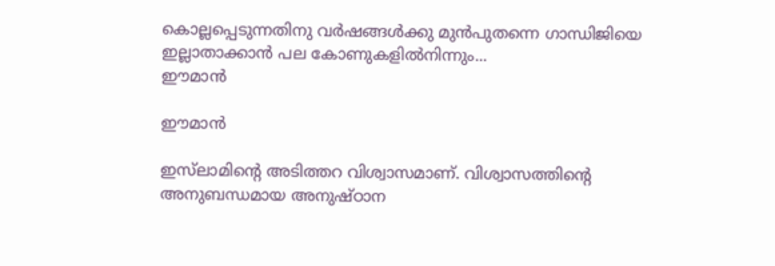കൊല്ലപ്പെടുന്നതിനു വര്‍ഷങ്ങള്‍ക്കു മുന്‍പുതന്നെ ഗാന്ധിജിയെ ഇല്ലാതാക്കാന്‍ പല കോണുകളില്‍നിന്നും...
ഈമാന്‍

ഈമാന്‍

ഇസ്‌ലാമിന്റെ അടിത്തറ വിശ്വാസമാണ്. വിശ്വാസത്തിന്റെ അനുബന്ധമായ അനുഷ്ഠാന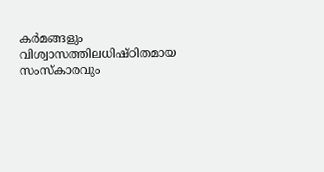കര്‍മങ്ങളും വിശ്വാസത്തിലധിഷ്ഠിതമായ സംസ്‌കാരവും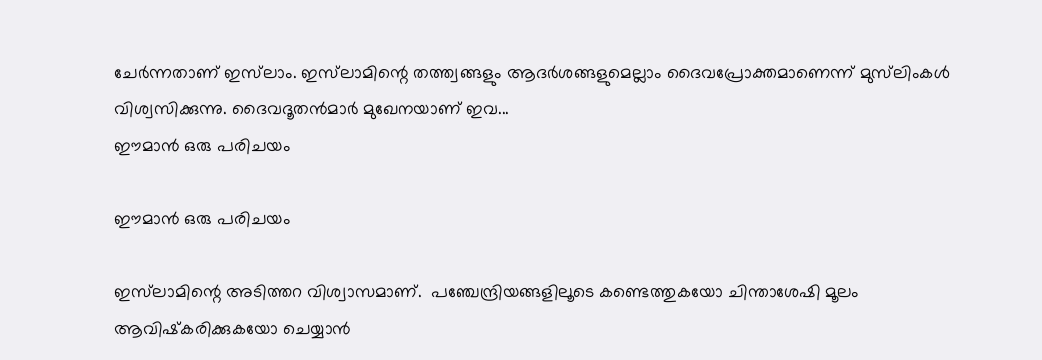ചേര്‍ന്നതാണ് ഇസ്‌ലാം. ഇസ്‌ലാമിന്റെ തത്ത്വങ്ങളും ആദര്‍ശങ്ങളുമെല്ലാം ദൈവപ്രോക്തമാണെന്ന് മുസ്‌ലിംകള്‍ വിശ്വസിക്കുന്നു. ദൈവദൂതന്‍മാര്‍ മുഖേനയാണ് ഇവ...
ഈമാന്‍ ഒരു പരിചയം

ഈമാന്‍ ഒരു പരിചയം

ഇസ്‌ലാമിന്റെ അടിത്തറ വിശ്വാസമാണ്.  പഞ്ചേന്ദ്രിയങ്ങളിലൂടെ കണ്ടെത്തുകയോ ചിന്താശേഷി മൂലം ആവിഷ്‌കരിക്കുകയോ ചെയ്യാന്‍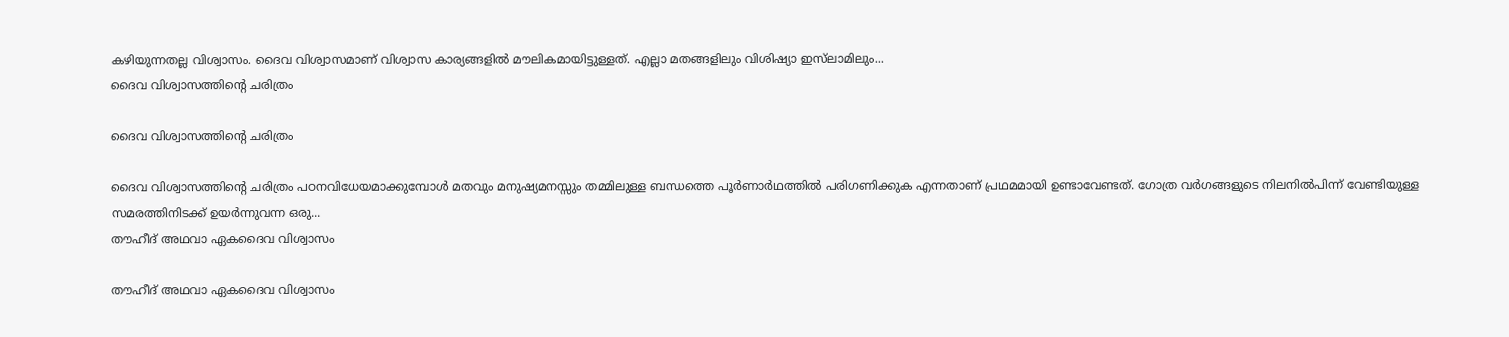കഴിയുന്നതല്ല വിശ്വാസം. ദൈവ വിശ്വാസമാണ് വിശ്വാസ കാര്യങ്ങളില്‍ മൗലികമായിട്ടുള്ളത്. എല്ലാ മതങ്ങളിലും വിശിഷ്യാ ഇസ്‌ലാമിലും...
ദൈവ വിശ്വാസത്തിന്റെ ചരിത്രം

ദൈവ വിശ്വാസത്തിന്റെ ചരിത്രം

ദൈവ വിശ്വാസത്തിന്റെ ചരിത്രം പഠനവിധേയമാക്കുമ്പോള്‍ മതവും മനുഷ്യമനസ്സും തമ്മിലുള്ള ബന്ധത്തെ പൂര്‍ണാര്‍ഥത്തില്‍ പരിഗണിക്കുക എന്നതാണ് പ്രഥമമായി ഉണ്ടാവേണ്ടത്. ഗോത്ര വര്‍ഗങ്ങളുടെ നിലനില്‍പിന്ന് വേണ്ടിയുള്ള സമരത്തിനിടക്ക് ഉയര്‍ന്നുവന്ന ഒരു...
തൗഹീദ് അഥവാ ഏകദൈവ വിശ്വാസം

തൗഹീദ് അഥവാ ഏകദൈവ വിശ്വാസം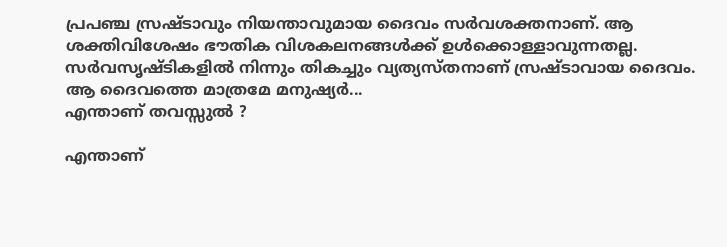പ്രപഞ്ച സ്രഷ്ടാവും നിയന്താവുമായ ദൈവം സര്‍വശക്തനാണ്. ആ ശക്തിവിശേഷം ഭൗതിക വിശകലനങ്ങള്‍ക്ക് ഉള്‍ക്കൊള്ളാവുന്നതല്ല. സര്‍വസൃഷ്ടികളില്‍ നിന്നും തികച്ചും വ്യത്യസ്തനാണ് സ്രഷ്ടാവായ ദൈവം. ആ ദൈവത്തെ മാത്രമേ മനുഷ്യര്‍...
എന്താണ് തവസ്സുല്‍ ?

എന്താണ്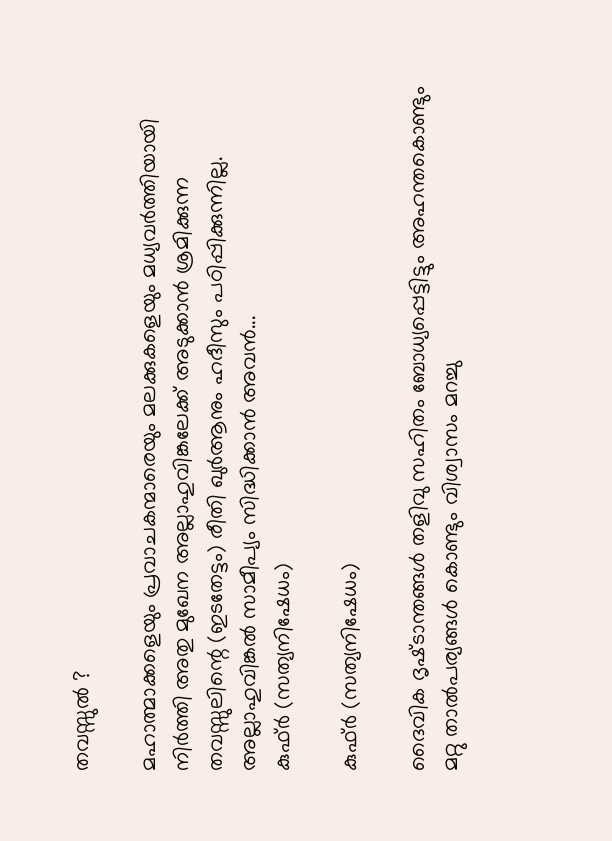തവസ്സുല്‍ ?

മഹാത്മാക്കളെയും പ്രവാചകന്മാരെയും മലക്കുകളെയും മധ്യവര്‍ത്തിയായി നിര്‍ത്തി അതു മുഖേന അല്ലാഹുവിങ്കലേക്ക് അടുക്കാന്‍ ശ്രമിക്കുന്ന തവസ്സുലിന്റെ (ഇടതേട്ടം) രീതി ഖുര്‍ആനും ഹദീസും പഠിപ്പിക്കുന്നില്ല. അല്ലാഹുവിങ്കല്‍ സാമീപ്യം സിദ്ധിക്കാന്‍ അവന്‍...
കുഫ്ര്‍ (സത്യനിഷേധം)

കുഫ്ര്‍ (സത്യനിഷേധം)

ദൈവിക ദൃഷ്‌ടാന്തങ്ങൾ തളിവു സഹിതം ബോധ്യപ്പെട്ടിട്ടും അഹന്തകൊണ്ടും മറ്റു താൽപര്യങ്ങൾ കൊണ്ടും വിശ്വാസം മറച്ചു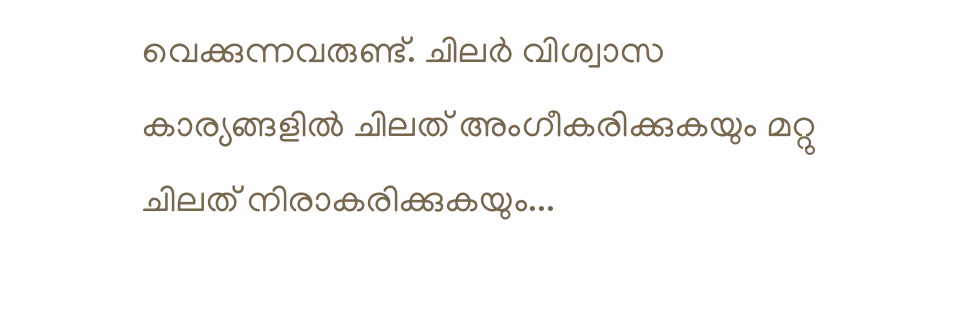വെക്കുന്നവരുണ്ട്‌. ചിലർ വിശ്വാസ കാര്യങ്ങളിൽ ചിലത്‌ അംഗീകരിക്കുകയും മറ്റു ചിലത്‌ നിരാകരിക്കുകയും...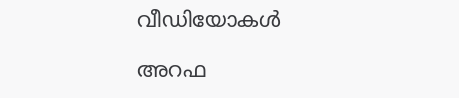വീഡിയോകൾ

അറഫ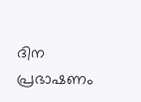ദിന പ്രഭാഷണം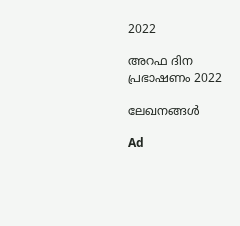2022

അറഫ ദിന പ്രഭാഷണം 2022

ലേഖനങ്ങൾ

Ad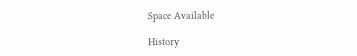Space Available

History